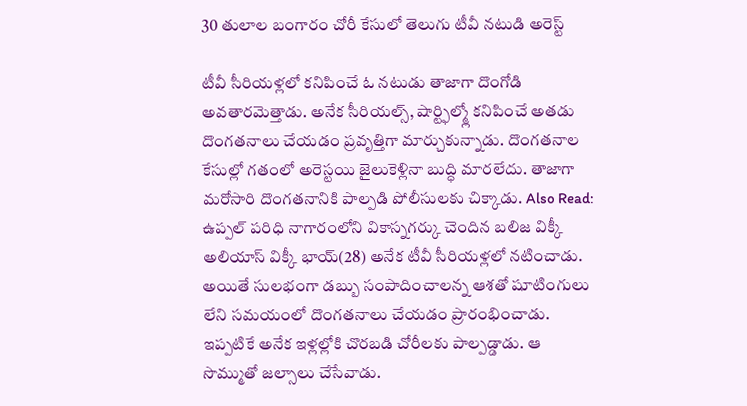30 తులాల బంగారం చోరీ కేసులో తెలుగు టీవీ నటుడి అరెస్ట్

టీవీ సీరియళ్లలో కనిపించే ఓ నటుడు తాజాగా దొంగోడి అవతారమెత్తాడు. అనేక సీరియల్స్, షార్ట్ఫిల్మ్లో కనిపించే అతడు దొంగతనాలు చేయడం ప్రవృత్తిగా మార్చుకున్నాడు. దొంగతనాల కేసుల్లో గతంలో అరెస్టయి జైలుకెళ్లినా బుద్ధి మారలేదు. తాజాగా మరోసారి దొంగతనానికి పాల్పడి పోలీసులకు చిక్కాడు. Also Read: ఉప్పల్ పరిధి నాగారంలోని వికాస్నగర్కు చెందిన బలిజ విక్కీ అలియాస్ విక్కీ భాయ్(28) అనేక టీవీ సీరియళ్లలో నటించాడు. అయితే సులభంగా డబ్బు సంపాదించాలన్న ఆశతో షూటింగులు లేని సమయంలో దొంగతనాలు చేయడం ప్రారంభించాడు. ఇప్పటికే అనేక ఇళ్లల్లోకి చొరబడి చోరీలకు పాల్పడ్డాడు. ఆ సొమ్ముతో జల్సాలు చేసేవాడు.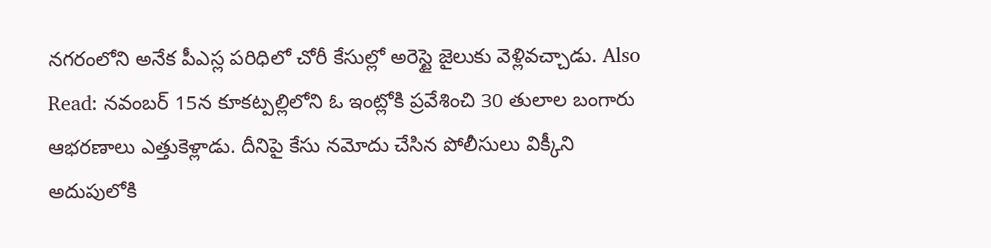నగరంలోని అనేక పీఎస్ల పరిధిలో చోరీ కేసుల్లో అరెస్టై జైలుకు వెళ్లివచ్చాడు. Also Read: నవంబర్ 15న కూకట్పల్లిలోని ఓ ఇంట్లోకి ప్రవేశించి 30 తులాల బంగారు ఆభరణాలు ఎత్తుకెళ్లాడు. దీనిపై కేసు నమోదు చేసిన పోలీసులు విక్కీని అదుపులోకి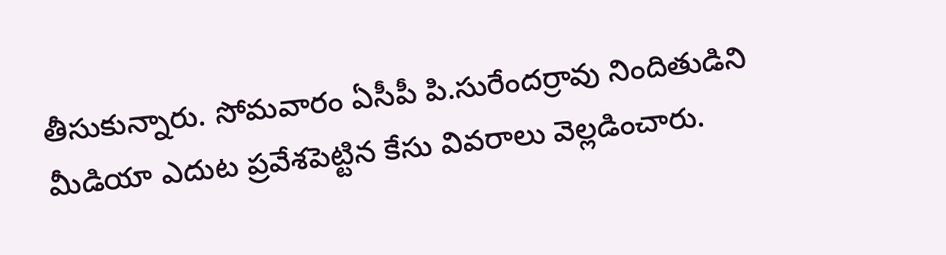తీసుకున్నారు. సోమవారం ఏసీపీ పి.సురేందర్రావు నిందితుడిని మీడియా ఎదుట ప్రవేశపెట్టిన కేసు వివరాలు వెల్లడించారు.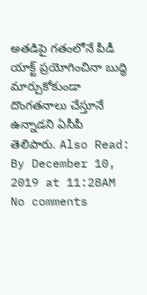అతడిపై గతంలోనే పీడీ యాక్ట్ ప్రయోగించినా బుద్ధి మార్చుకోకుండా దొంగతనాలు చేస్తూనే ఉన్నాడని ఏసీపీ తెలిపారు. Also Read:
By December 10, 2019 at 11:28AM
No comments